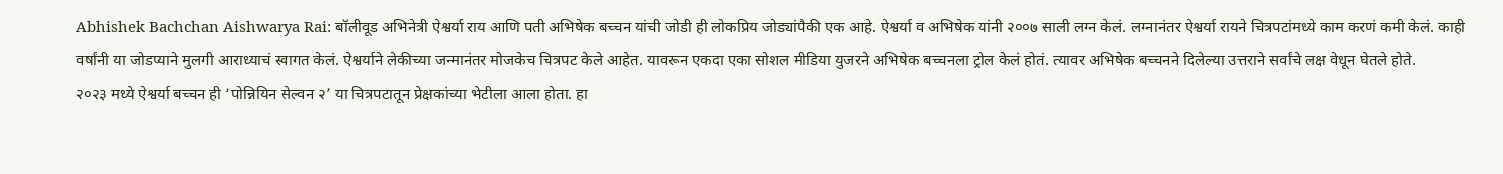Abhishek Bachchan Aishwarya Rai: बॉलीवूड अभिनेत्री ऐश्वर्या राय आणि पती अभिषेक बच्चन यांची जोडी ही लोकप्रिय जोड्यांपैकी एक आहे. ऐश्वर्या व अभिषेक यांनी २००७ साली लग्न केलं. लग्नानंतर ऐश्वर्या रायने चित्रपटांमध्ये काम करणं कमी केलं. काही वर्षांनी या जोडप्याने मुलगी आराध्याचं स्वागत केलं. ऐश्वर्याने लेकीच्या जन्मानंतर मोजकेच चित्रपट केले आहेत. यावरून एकदा एका सोशल मीडिया युजरने अभिषेक बच्चनला ट्रोल केलं होतं. त्यावर अभिषेक बच्चनने दिलेल्या उत्तराने सर्वांचे लक्ष वेधून घेतले होते.
२०२३ मध्ये ऐश्वर्या बच्चन ही ‘पोन्नियिन सेल्वन २’ या चित्रपटातून प्रेक्षकांच्या भेटीला आला होता. हा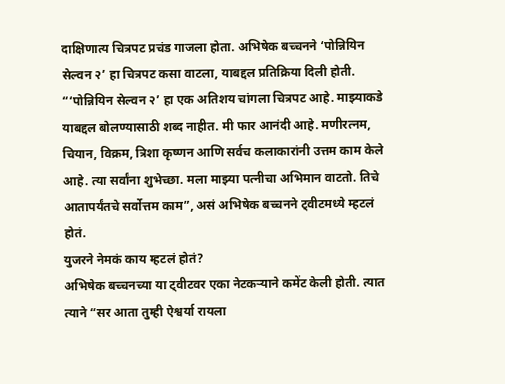दाक्षिणात्य चित्रपट प्रचंड गाजला होता. अभिषेक बच्चनने ‘पोन्नियिन सेल्वन २’ हा चित्रपट कसा वाटला, याबद्दल प्रतिक्रिया दिली होती. “‘पोन्नियिन सेल्वन २’ हा एक अतिशय चांगला चित्रपट आहे. माझ्याकडे याबद्दल बोलण्यासाठी शब्द नाहीत. मी फार आनंदी आहे. मणीरत्नम, चियान, विक्रम, त्रिशा कृष्णन आणि सर्वच कलाकारांनी उत्तम काम केले आहे. त्या सर्वांना शुभेच्छा. मला माझ्या पत्नीचा अभिमान वाटतो. तिचे आतापर्यंतचे सर्वोत्तम काम”, असं अभिषेक बच्चनने ट्वीटमध्ये म्हटलं होतं.
युजरने नेमकं काय म्हटलं होतं?
अभिषेक बच्चनच्या या ट्वीटवर एका नेटकऱ्याने कमेंट केली होती. त्यात त्याने “सर आता तुम्ही ऐश्वर्या रायला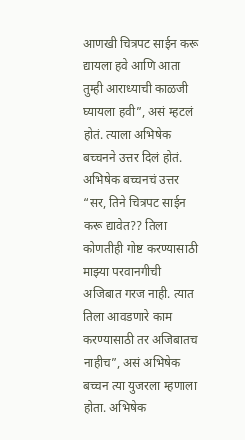आणखी चित्रपट साईन करू द्यायला हवे आणि आता तुम्ही आराध्याची काळजी घ्यायला हवी”, असं म्हटलं होतं. त्याला अभिषेक बच्चनने उत्तर दिलं होतं.
अभिषेक बच्चनचं उत्तर
“सर, तिने चित्रपट साईन करू द्यावेत?? तिला कोणतीही गोष्ट करण्यासाठी माझ्या परवानगीची अजिबात गरज नाही. त्यात तिला आवडणारे काम करण्यासाठी तर अजिबातच नाहीच”, असं अभिषेक बच्चन त्या युजरला म्हणाला होता. अभिषेक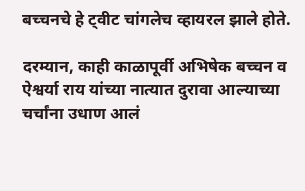बच्चनचे हे ट्वीट चांगलेच व्हायरल झाले होते.

दरम्यान, काही काळापूर्वी अभिषेक बच्चन व ऐश्वर्या राय यांच्या नात्यात दुरावा आल्याच्या चर्चांना उधाण आलं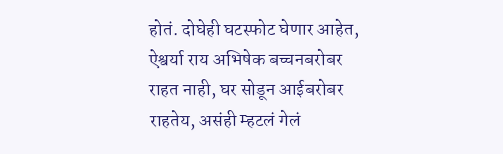होतं. दोघेही घटस्फोट घेणार आहेत, ऐश्वर्या राय अभिषेक बच्चनबरोबर राहत नाही, घर सोडून आईबरोबर राहतेय, असंही म्हटलं गेलं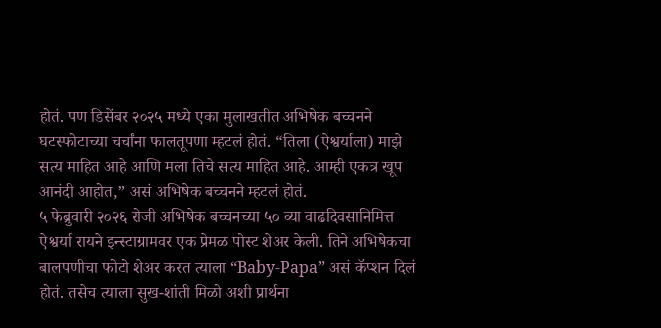होतं. पण डिसेंबर २०२५ मध्ये एका मुलाखतीत अभिषेक बच्चनने घटस्फोटाच्या चर्चांना फालतूपणा म्हटलं होतं. “तिला (ऐश्वर्याला) माझे सत्य माहित आहे आणि मला तिचे सत्य माहित आहे. आम्ही एकत्र खूप आनंदी आहोत,” असं अभिषेक बच्चनने म्हटलं होतं.
५ फेब्रुवारी २०२६ रोजी अभिषेक बच्चनच्या ५० व्या वाढदिवसानिमित्त ऐश्वर्या रायने इन्स्टाग्रामवर एक प्रेमळ पोस्ट शेअर केली. तिने अभिषेकचा बालपणीचा फोटो शेअर करत त्याला “Baby-Papa” असं कॅप्शन दिलं होतं. तसेच त्याला सुख-शांती मिळो अशी प्रार्थना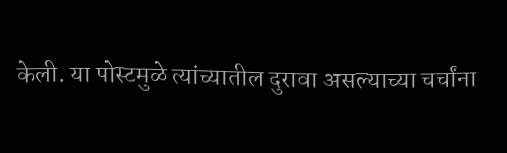केली. या पोस्टमुळे त्यांच्यातील दुरावा असल्याच्या चर्चांना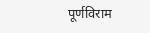पूर्णविराम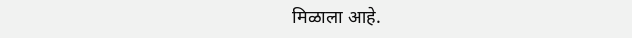मिळाला आहे.